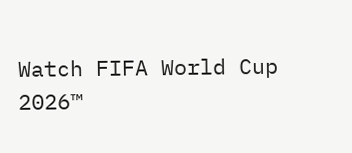Watch FIFA World Cup 2026™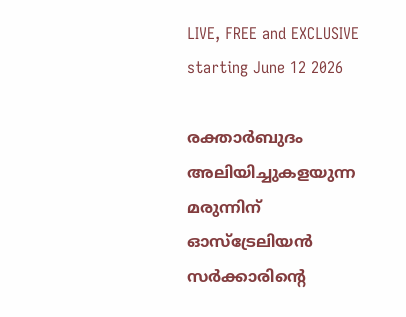LIVE, FREE and EXCLUSIVE starting June 12 2026

രക്താര്‍ബുദം അലിയിച്ചുകളയുന്ന മരുന്നിന് ഓസ്‌ട്രേലിയന്‍ സര്‍ക്കാരിന്റെ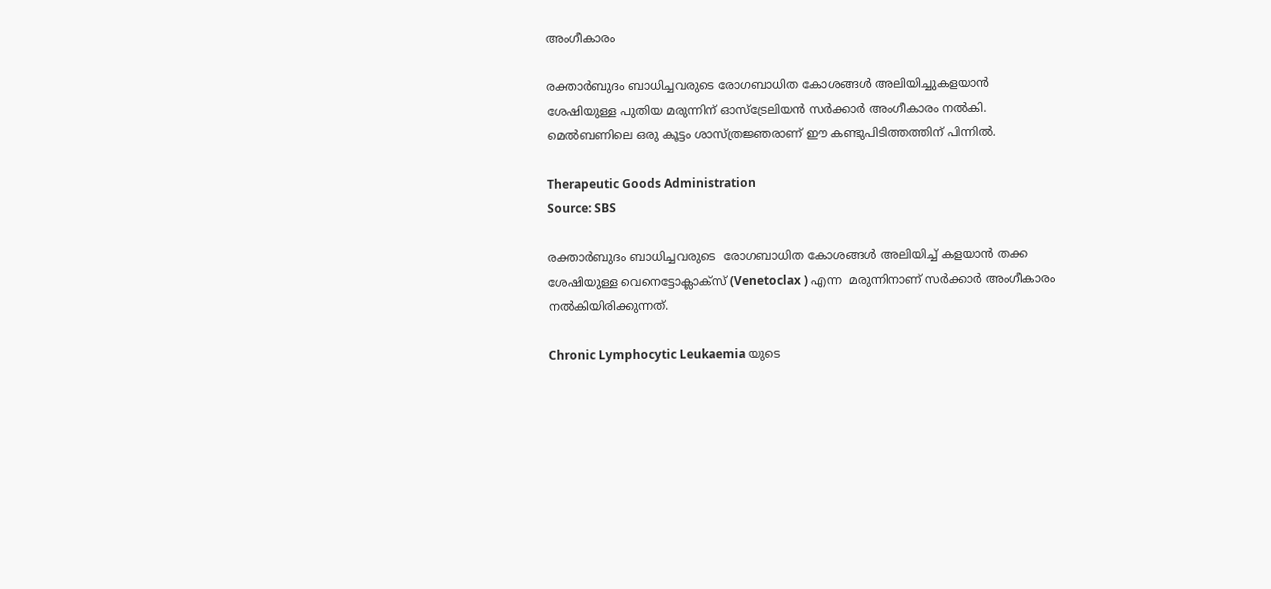അംഗീകാരം

രക്താര്‍ബുദം ബാധിച്ചവരുടെ രോഗബാധിത കോശങ്ങള്‍ അലിയിച്ചുകളയാന്‍ ശേഷിയുള്ള പുതിയ മരുന്നിന് ഓസ്‌ട്രേലിയന്‍ സര്‍ക്കാര്‍ അംഗീകാരം നല്‍കി. മെൽബണിലെ ഒരു കൂട്ടം ശാസ്ത്രജ്ഞരാണ് ഈ കണ്ടുപിടിത്തത്തിന് പിന്നിൽ.

Therapeutic Goods Administration
Source: SBS

രക്താർബുദം ബാധിച്ചവരുടെ  രോഗബാധിത കോശങ്ങള്‍ അലിയിച്ച് കളയാൻ തക്ക ശേഷിയുള്ള വെനെട്ടോക്ലാക്സ് (Venetoclax ) എന്ന  മരുന്നിനാണ് സർക്കാർ അംഗീകാരം നൽകിയിരിക്കുന്നത്.

Chronic Lymphocytic Leukaemia യുടെ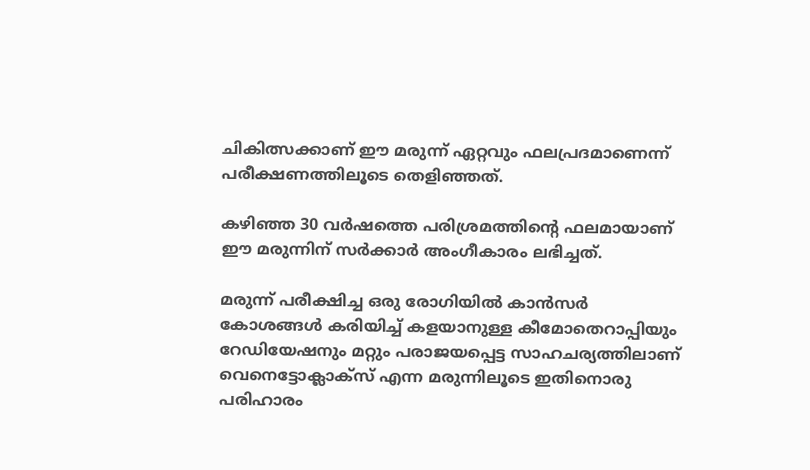ചികിത്സക്കാണ് ഈ മരുന്ന് ഏറ്റവും ഫലപ്രദമാണെന്ന് പരീക്ഷണത്തിലൂടെ തെളിഞ്ഞത്.

കഴിഞ്ഞ 30 വർഷത്തെ പരിശ്രമത്തിന്റെ ഫലമായാണ് ഈ മരുന്നിന് സർക്കാർ അംഗീകാരം ലഭിച്ചത്.

മരുന്ന് പരീക്ഷിച്ച ഒരു രോഗിയിൽ കാൻസർ കോശങ്ങള്‍ കരിയിച്ച് കളയാനുള്ള കീമോതെറാപ്പിയും റേഡിയേഷനും മറ്റും പരാജയപ്പെട്ട സാഹചര്യത്തിലാണ് വെനെട്ടോക്ലാക്സ് എന്ന മരുന്നിലൂടെ ഇതിനൊരു പരിഹാരം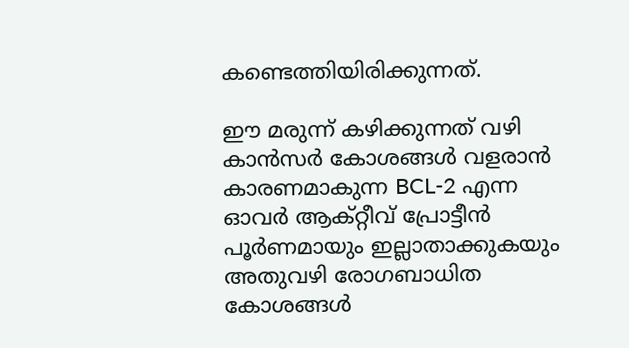കണ്ടെത്തിയിരിക്കുന്നത്.

ഈ മരുന്ന് കഴിക്കുന്നത് വഴി  കാൻസർ കോശങ്ങൾ വളരാൻ കാരണമാകുന്ന BCL-2 എന്ന ഓവർ ആക്റ്റീവ് പ്രോട്ടീൻ  പൂർണമായും ഇല്ലാതാക്കുകയും അതുവഴി രോഗബാധിത കോശങ്ങള്‍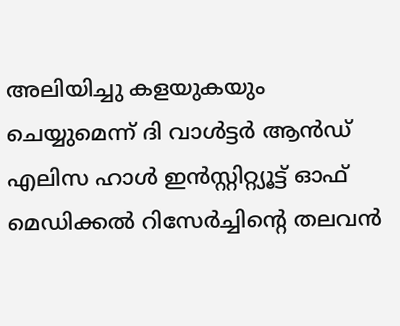അലിയിച്ചു കളയുകയും ചെയ്യുമെന്ന് ദി വാൾട്ടർ ആൻഡ് എലിസ ഹാൾ ഇൻസ്റ്റിറ്റ്യൂട്ട് ഓഫ് മെഡിക്കൽ റിസേർച്ചിന്റെ തലവൻ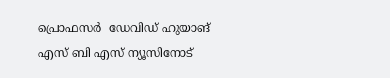പ്രൊഫസർ  ഡേവിഡ് ഹുയാങ് എസ് ബി എസ് ന്യൂസിനോട്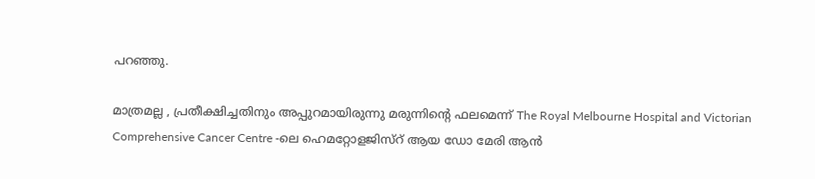പറഞ്ഞു.

മാത്രമല്ല , പ്രതീക്ഷിച്ചതിനും അപ്പുറമായിരുന്നു മരുന്നിന്റെ ഫലമെന്ന് The Royal Melbourne Hospital and Victorian Comprehensive Cancer Centre -ലെ ഹെമറ്റോളജിസ്റ് ആയ ഡോ മേരി ആൻ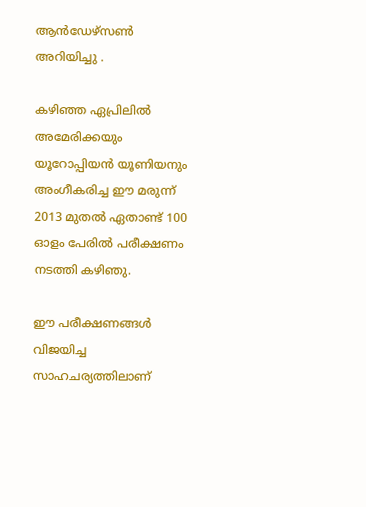ആൻഡേഴ്സൺ അറിയിച്ചു .

കഴിഞ്ഞ ഏപ്രിലിൽ അമേരിക്കയും യൂറോപ്പിയൻ യൂണിയനും അംഗീകരിച്ച ഈ മരുന്ന് 2013 മുതൽ ഏതാണ്ട് 100 ഓളം പേരിൽ പരീക്ഷണം നടത്തി കഴിഞു.

ഈ പരീക്ഷണങ്ങൾ വിജയിച്ച സാഹചര്യത്തിലാണ്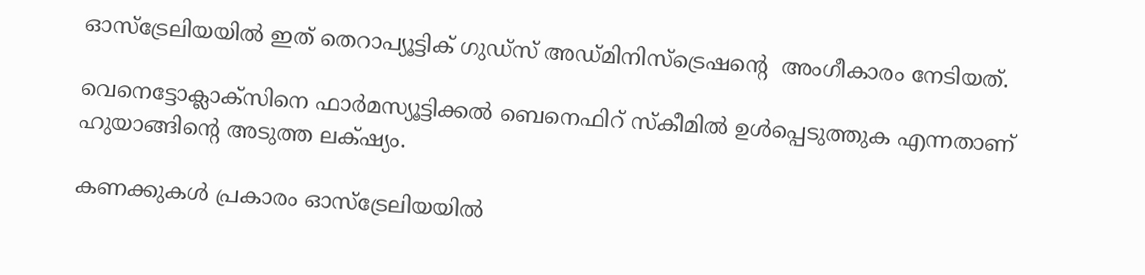ഓസ്‌ട്രേലിയയിൽ ഇത് തെറാപ്യൂട്ടിക് ഗുഡ്സ് അഡ്മിനിസ്ട്രെഷന്റെ  അംഗീകാരം നേടിയത്.

വെനെട്ടോക്ലാക്സിനെ ഫാർമസ്യൂട്ടിക്കൽ ബെനെഫിറ് സ്കീമിൽ ഉൾപ്പെടുത്തുക എന്നതാണ് ഹുയാങ്ങിന്റെ അടുത്ത ലക്‌ഷ്യം.

കണക്കുകൾ പ്രകാരം ഓസ്‌ട്രേലിയയിൽ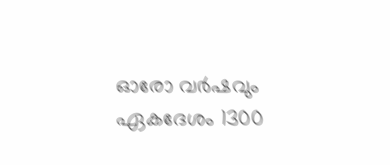ഓരോ വർഷവും ഏകദേശം 1300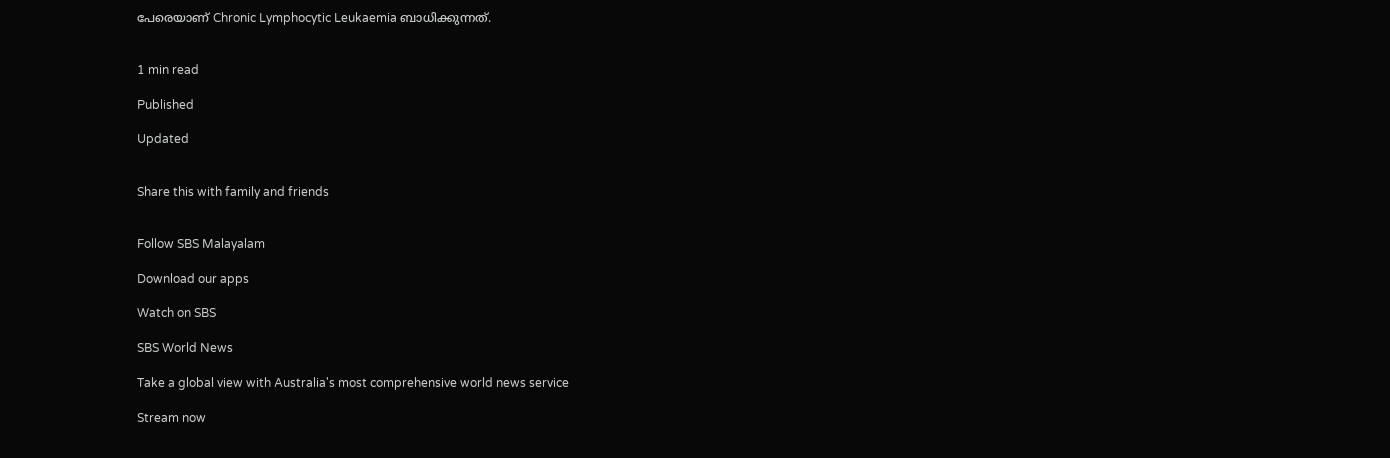പേരെയാണ് Chronic Lymphocytic Leukaemia ബാധിക്കുന്നത്.


1 min read

Published

Updated


Share this with family and friends


Follow SBS Malayalam

Download our apps

Watch on SBS

SBS World News

Take a global view with Australia's most comprehensive world news service

Stream now